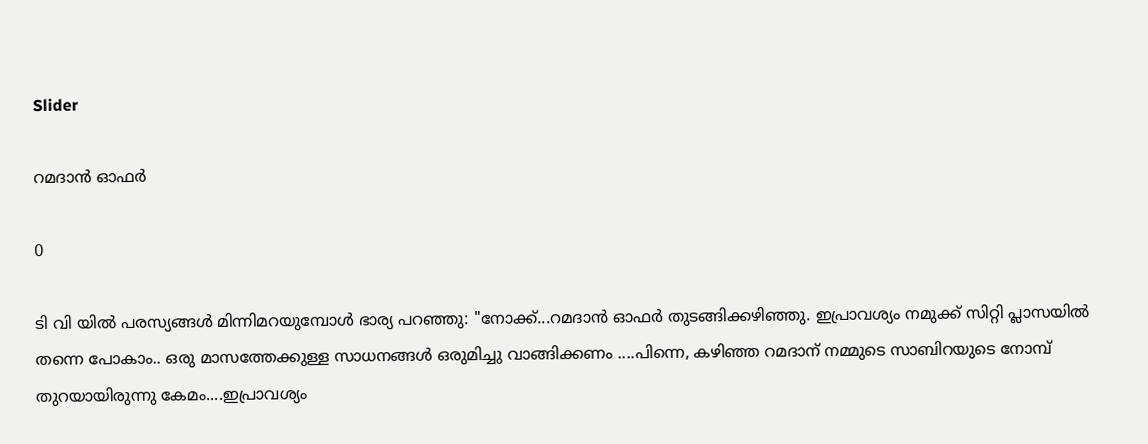Slider

റമദാൻ ഓഫർ

0

ടി വി യിൽ പരസ്യങ്ങൾ മിന്നിമറയുമ്പോൾ ഭാര്യ പറഞ്ഞു: "നോക്ക്...റമദാൻ ഓഫർ തുടങ്ങിക്കഴിഞ്ഞു. ഇപ്രാവശ്യം നമുക്ക് സിറ്റി പ്ലാസയിൽ തന്നെ പോകാം.. ഒരു മാസത്തേക്കുള്ള സാധനങ്ങൾ ഒരുമിച്ചു വാങ്ങിക്കണം ....പിന്നെ, കഴിഞ്ഞ റമദാന് നമ്മുടെ സാബിറയുടെ നോമ്പ് തുറയായിരുന്നു കേമം....ഇപ്രാവശ്യം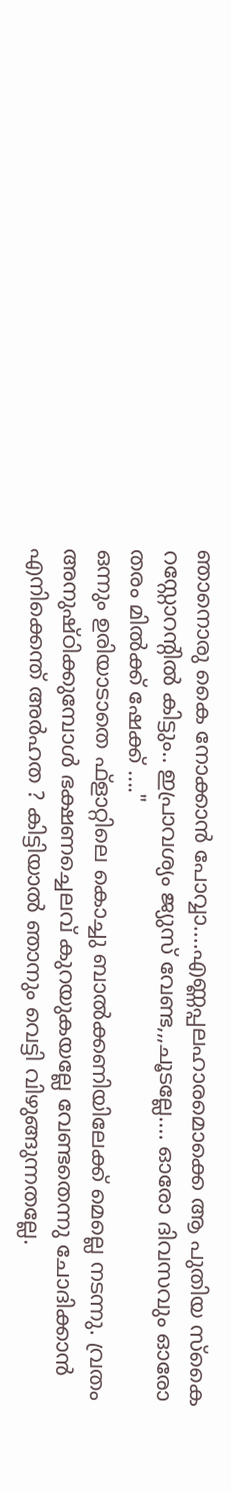ഞാനൊരു കൈ നോക്കാൻ പോവ്വാ....എണ്ണപ്പലഹാരമൊക്കെ ആ പുതിയ സ്കൈ റസ്റ്റോറന്റിൽ കിട്ടും.. ഇപ്രാവശ്യം ജ്യുസ് വേണ്ട,,,ചൂടല്ലേ.... ഓരോ ദിവസവും ഓരോ തരം മിൽക്ക് ഷേക്ക് ...."
ഒന്നും ഉരിയാടാതെ ഫ്ളാറ്റിലെ കൊച്ചു ബാൽക്കണിയിലേക്ക് മെല്ലെ നടന്നു. വ്രതം അനുഷ്ഠിക്കുമ്പോൾ ഭക്ഷണച്ചെലവ് കുറയുകയല്ലേ വേണ്ടതെന്നു ചോദിക്കാൻ എനിക്കെന്ത് അർഹത ? കിട്ടിയാൽ ഞാനും വെട്ടി വിഴുങ്ങുന്നതല്ലേ.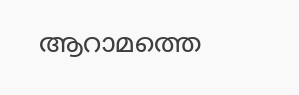ആറാമത്തെ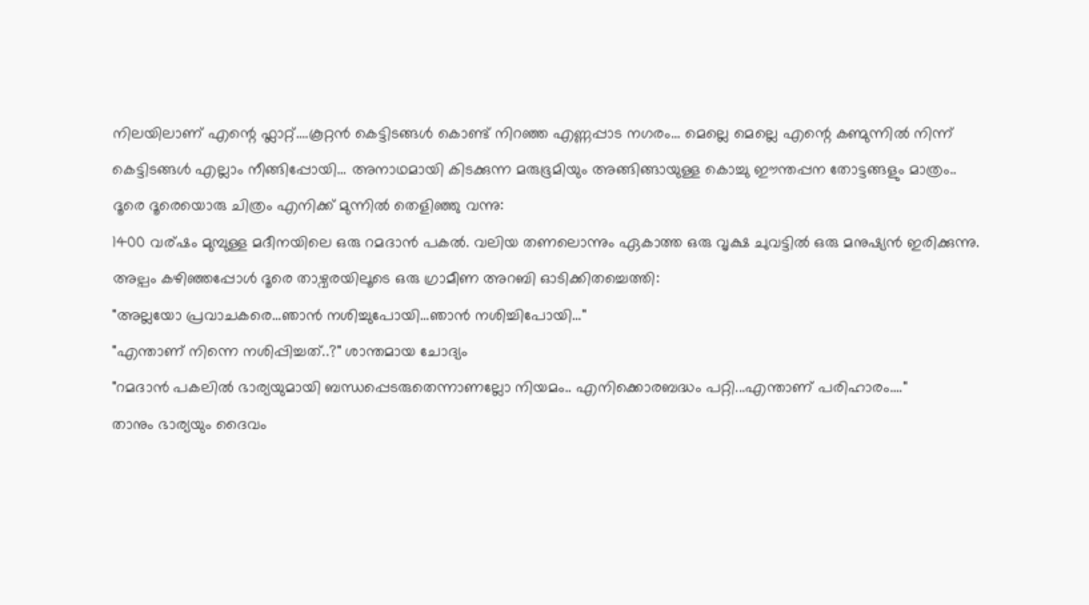നിലയിലാണ് എന്റെ ഫ്ലാറ്റ്....കൂറ്റൻ കെട്ടിടങ്ങൾ കൊണ്ട് നിറഞ്ഞ എണ്ണപ്പാട നഗരം... മെല്ലെ മെല്ലെ എന്റെ കണ്മുന്നിൽ നിന്ന് കെട്ടിടങ്ങൾ എല്ലാം നീങ്ങിപ്പോയി... അനാഥമായി കിടക്കുന്ന മരുഭൂമിയും അങ്ങിങ്ങായുള്ള കൊച്ചു ഈന്തപ്പന തോട്ടങ്ങളും മാത്രം..
ദൂരെ ദൂരെയൊരു ചിത്രം എനിക്ക് മുന്നിൽ തെളിഞ്ഞു വന്നു:
1400 വര്ഷം മുമ്പുള്ള മദീനയിലെ ഒരു റമദാൻ പകൽ. വലിയ തണലൊന്നും ഏകാത്ത ഒരു വൃക്ഷ ചുവട്ടിൽ ഒരു മനുഷ്യൻ ഇരിക്കുന്നു.
അല്പം കഴിഞ്ഞപ്പോൾ ദൂരെ താഴ്വരയിലൂടെ ഒരു ഗ്രാമീണ അറബി ഓടിക്കിതച്ചെത്തി:
"അല്ലയോ പ്രവാചകരെ...ഞാൻ നശിച്ചുപോയി...ഞാൻ നശിച്ചിപോയി..."
"എന്താണ് നിന്നെ നശിപ്പിച്ചത്..?" ശാന്തമായ ചോദ്യം
"റമദാൻ പകലിൽ ഭാര്യയുമായി ബന്ധപ്പെടരുതെന്നാണല്ലോ നിയമം.. എനിക്കൊരബദ്ധം പറ്റി...എന്താണ് പരിഹാരം...."
താനും ഭാര്യയും ദൈവം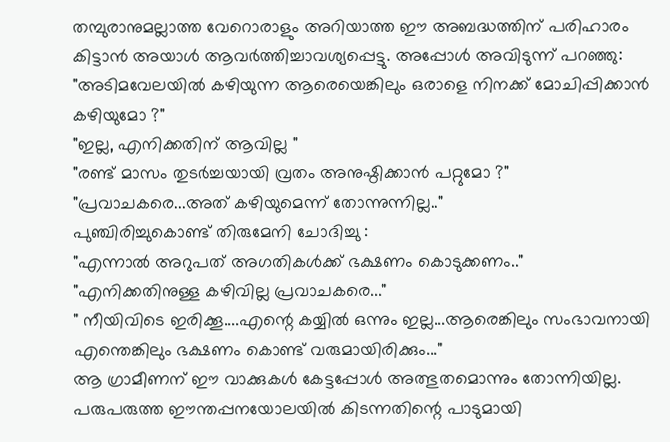തമ്പുരാനുമല്ലാത്ത വേറൊരാളും അറിയാത്ത ഈ അബദ്ധത്തിന് പരിഹാരം കിട്ടാൻ അയാൾ ആവർത്തിച്ചാവശ്യപ്പെട്ടു. അപ്പോൾ അവിടുന്ന് പറഞ്ഞു:
"അടിമവേലയിൽ കഴിയുന്ന ആരെയെങ്കിലും ഒരാളെ നിനക്ക് മോചിപ്പിക്കാൻ കഴിയുമോ ?"
"ഇല്ല, എനിക്കതിന് ആവില്ല "
"രണ്ട് മാസം തുടർച്ചയായി വ്രതം അനുഷ്ഠിക്കാൻ പറ്റുമോ ?"
"പ്രവാചകരെ...അത് കഴിയുമെന്ന് തോന്നുന്നില്ല.."
പുഞ്ചിരിച്ചുകൊണ്ട് തിരുമേനി ചോദിച്ചു :
"എന്നാൽ അറുപത് അഗതികൾക്ക് ഭക്ഷണം കൊടുക്കണം.."
"എനിക്കതിനുള്ള കഴിവില്ല പ്രവാചകരെ..."
" നീയിവിടെ ഇരിക്കൂ....എന്റെ കയ്യിൽ ഒന്നും ഇല്ല...ആരെങ്കിലും സംഭാവനായി എന്തെങ്കിലും ഭക്ഷണം കൊണ്ട് വരുമായിരിക്കും..."
ആ ഗ്രാമീണന് ഈ വാക്കുകൾ കേട്ടപ്പോൾ അത്ഭുതമൊന്നും തോന്നിയില്ല. പരുപരുത്ത ഈന്തപ്പനയോലയിൽ കിടന്നതിന്റെ പാടുമായി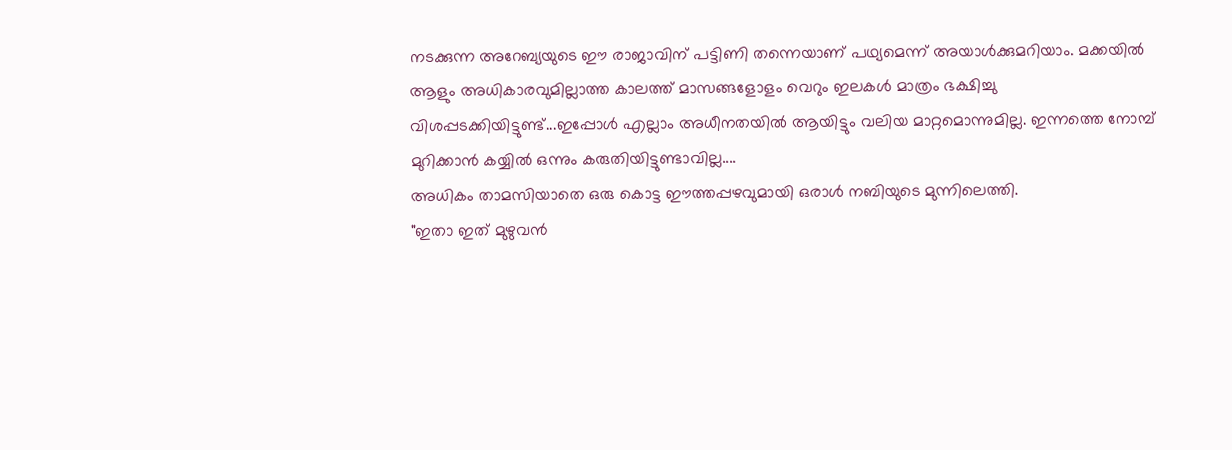നടക്കുന്ന അറേബ്യയുടെ ഈ രാജാവിന് പട്ടിണി തന്നെയാണ് പഥ്യമെന്ന് അയാൾക്കുമറിയാം. മക്കയിൽ ആളും അധികാരവുമില്ലാത്ത കാലത്ത് മാസങ്ങളോളം വെറും ഇലകൾ മാത്രം ഭക്ഷിച്ചു വിശപ്പടക്കിയിട്ടുണ്ട്...ഇപ്പോൾ എല്ലാം അധീനതയിൽ ആയിട്ടും വലിയ മാറ്റമൊന്നുമില്ല. ഇന്നത്തെ നോമ്പ് മുറിക്കാൻ കയ്യിൽ ഒന്നും കരുതിയിട്ടുണ്ടാവില്ല....
അധികം താമസിയാതെ ഒരു കൊട്ട ഈത്തപ്പഴവുമായി ഒരാൾ നബിയുടെ മുന്നിലെത്തി.
"ഇതാ ഇത് മുഴുവൻ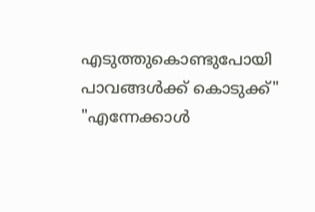എടുത്തുകൊണ്ടുപോയി പാവങ്ങൾക്ക് കൊടുക്ക്"
"എന്നേക്കാൾ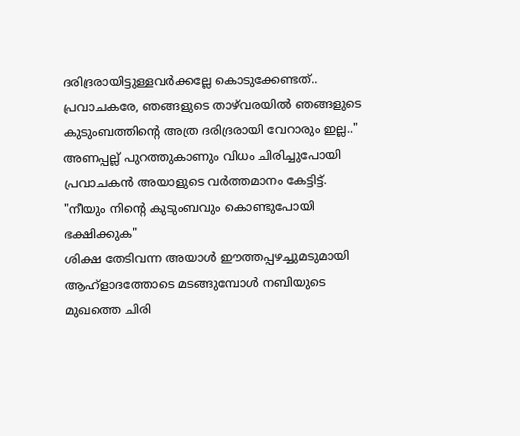ദരിദ്രരായിട്ടുള്ളവർക്കല്ലേ കൊടുക്കേണ്ടത്.. പ്രവാചകരേ, ഞങ്ങളുടെ താഴ്‌വരയിൽ ഞങ്ങളുടെ കുടുംബത്തിന്റെ അത്ര ദരിദ്രരായി വേറാരും ഇല്ല.."
അണപ്പല്ല് പുറത്തുകാണും വിധം ചിരിച്ചുപോയി പ്രവാചകൻ അയാളുടെ വർത്തമാനം കേട്ടിട്ട്.
"നീയും നിന്റെ കുടുംബവും കൊണ്ടുപോയി ഭക്ഷിക്കുക"
ശിക്ഷ തേടിവന്ന അയാൾ ഈത്തപ്പഴച്ചുമടുമായി ആഹ്ളാദത്തോടെ മടങ്ങുമ്പോൾ നബിയുടെ മുഖത്തെ ചിരി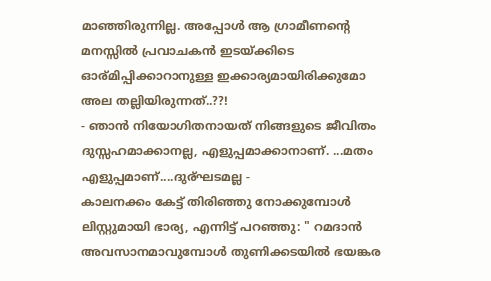മാഞ്ഞിരുന്നില്ല. അപ്പോൾ ആ ഗ്രാമീണന്റെ മനസ്സിൽ പ്രവാചകൻ ഇടയ്ക്കിടെ ഓര്മിപ്പിക്കാറാനുള്ള ഇക്കാര്യമായിരിക്കുമോ അല തല്ലിയിരുന്നത്..??!
- ഞാൻ നിയോഗിതനായത് നിങ്ങളുടെ ജീവിതം ദുസ്സഹമാക്കാനല്ല, എളുപ്പമാക്കാനാണ്. ...മതം എളുപ്പമാണ്....ദുര്ഘടമല്ല -
കാലനക്കം കേട്ട് തിരിഞ്ഞു നോക്കുമ്പോൾ ലിസ്റ്റുമായി ഭാര്യ, എന്നിട്ട് പറഞ്ഞു: " റമദാൻ അവസാനമാവുമ്പോൾ തുണിക്കടയിൽ ഭയങ്കര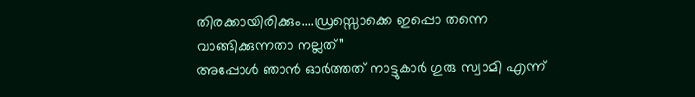തിരക്കായിരിക്കും....ഡ്രസ്സൊക്കെ ഇപ്പൊ തന്നെ വാങ്ങിക്കുന്നതാ നല്ലത്”
അപ്പോൾ ഞാൻ ഓർത്തത് നാട്ടുകാർ ഗുരു സ്വാമി എന്ന്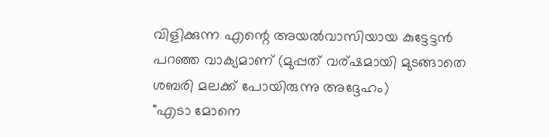വിളിക്കുന്ന എന്റെ അയൽവാസിയായ കുട്ടേട്ടൻ പറഞ്ഞ വാക്യമാണ് (മുപ്പത് വര്ഷമായി മുടങ്ങാതെ ശബരി മലക്ക് പോയിരുന്നു അദ്ദേഹം)
"എടാ മോനെ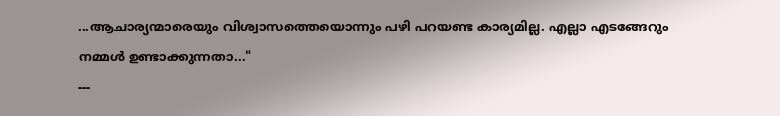...ആചാര്യന്മാരെയും വിശ്വാസത്തെയൊന്നും പഴി പറയണ്ട കാര്യമില്ല. എല്ലാ എടങ്ങേറും നമ്മൾ ഉണ്ടാക്കുന്നതാ..."
---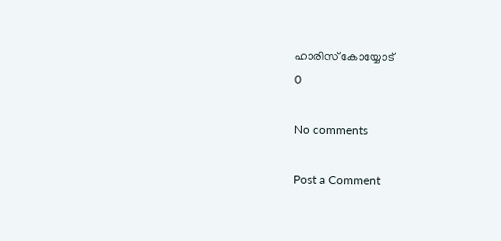ഹാരിസ് കോയ്യോട്
0

No comments

Post a Comment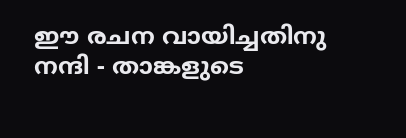ഈ രചന വായിച്ചതിനു നന്ദി - താങ്കളുടെ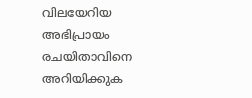വിലയേറിയ അഭിപ്രായം രചയിതാവിനെ അറിയിക്കുക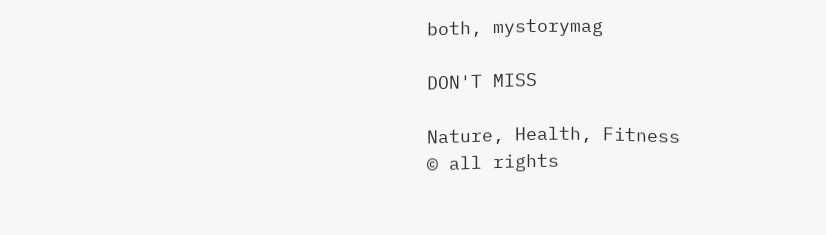both, mystorymag

DON'T MISS

Nature, Health, Fitness
© all rights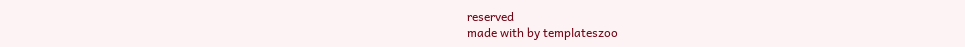reserved
made with by templateszoo